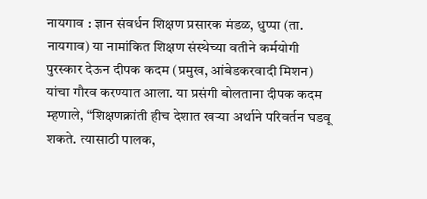नायगाव : ज्ञान संवर्धन शिक्षण प्रसारक मंडळ, धुप्पा (ता. नायगाव) या नामांकित शिक्षण संस्थेच्या वतीने कर्मयोगी पुरस्कार देऊन दीपक कदम (प्रमुख, आंबेडकरवादी मिशन) यांचा गौरव करण्यात आला. या प्रसंगी बोलताना दीपक कदम म्हणाले, “शिक्षणक्रांती हीच देशात खऱ्या अर्थाने परिवर्तन घडवू शकते. त्यासाठी पालक,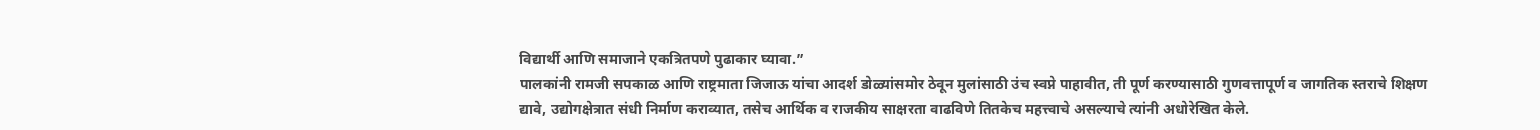विद्यार्थी आणि समाजाने एकत्रितपणे पुढाकार घ्यावा.”
पालकांनी रामजी सपकाळ आणि राष्ट्रमाता जिजाऊ यांचा आदर्श डोळ्यांसमोर ठेवून मुलांसाठी उंच स्वप्ने पाहावीत, ती पूर्ण करण्यासाठी गुणवत्तापूर्ण व जागतिक स्तराचे शिक्षण द्यावे, उद्योगक्षेत्रात संधी निर्माण कराव्यात, तसेच आर्थिक व राजकीय साक्षरता वाढविणे तितकेच महत्त्वाचे असल्याचे त्यांनी अधोरेखित केले.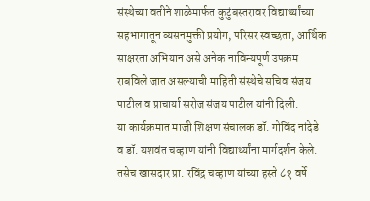संस्थेच्या वतीने शाळेमार्फत कुटुंबस्तरावर विद्यार्थ्यांच्या सहभागातून व्यसनमुक्ती प्रयोग, परिसर स्वच्छता, आर्थिक साक्षरता अभियान असे अनेक नाविन्यपूर्ण उपक्रम राबविले जात असल्याची माहिती संस्थेचे सचिव संजय पाटील व प्राचार्या सरोज संजय पाटील यांनी दिली.
या कार्यक्रमात माजी शिक्षण संचालक डॉ. गोविंद नांदेडे व डॉ. यशवंत चव्हाण यांनी विद्यार्थ्यांना मार्गदर्शन केले. तसेच खासदार प्रा. रविंद्र चव्हाण यांच्या हस्ते ८१ वर्षे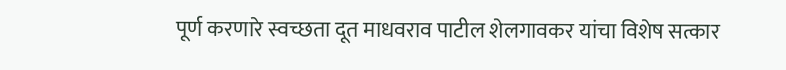पूर्ण करणारे स्वच्छता दूत माधवराव पाटील शेलगावकर यांचा विशेष सत्कार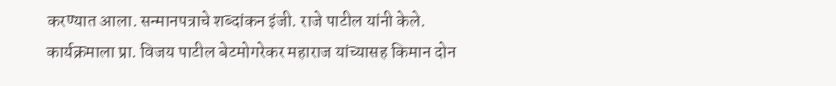करण्यात आला. सन्मानपत्राचे शब्दांकन इंजी. राजे पाटील यांनी केले.
कार्यक्रमाला प्रा. विजय पाटील बेटमोगरेकर महाराज यांच्यासह किमान दोन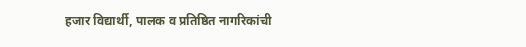हजार विद्यार्थी, पालक व प्रतिष्ठित नागरिकांची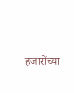हजारोंच्या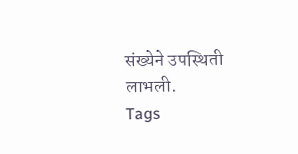संख्येने उपस्थिती लाभली.
Tags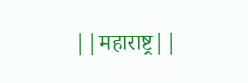||महाराष्ट्र||